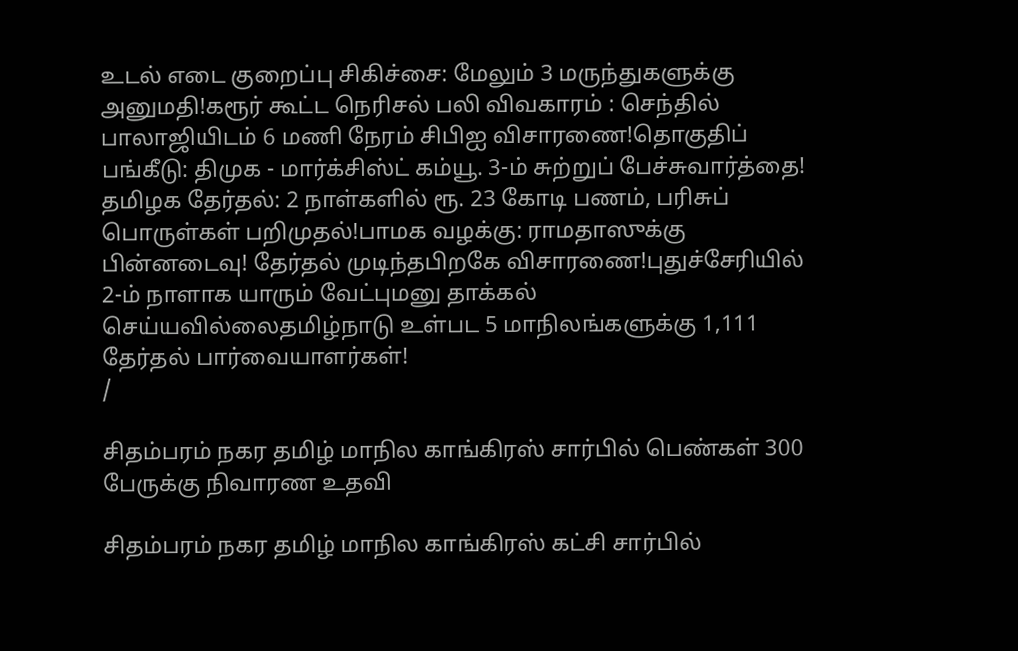உடல் எடை குறைப்பு சிகிச்சை: மேலும் 3 மருந்துகளுக்கு அனுமதி!கரூர் கூட்ட நெரிசல் பலி விவகாரம் : செந்தில் பாலாஜியிடம் 6 மணி நேரம் சிபிஐ விசாரணை!தொகுதிப் பங்கீடு: திமுக - மார்க்சிஸ்ட் கம்யூ. 3-ம் சுற்றுப் பேச்சுவார்த்தை! தமிழக தேர்தல்: 2 நாள்களில் ரூ. 23 கோடி பணம், பரிசுப் பொருள்கள் பறிமுதல்!பாமக வழக்கு: ராமதாஸுக்கு பின்னடைவு! தேர்தல் முடிந்தபிறகே விசாரணை!புதுச்சேரியில் 2-ம் நாளாக யாரும் வேட்புமனு தாக்கல் செய்யவில்லைதமிழ்நாடு உள்பட 5 மாநிலங்களுக்கு 1,111 தேர்தல் பார்வையாளர்கள்!
/

சிதம்பரம் நகர தமிழ் மாநில காங்கிரஸ் சார்பில் பெண்கள் 300 பேருக்கு நிவாரண உதவி

சிதம்பரம் நகர தமிழ் மாநில காங்கிரஸ் கட்சி சார்பில்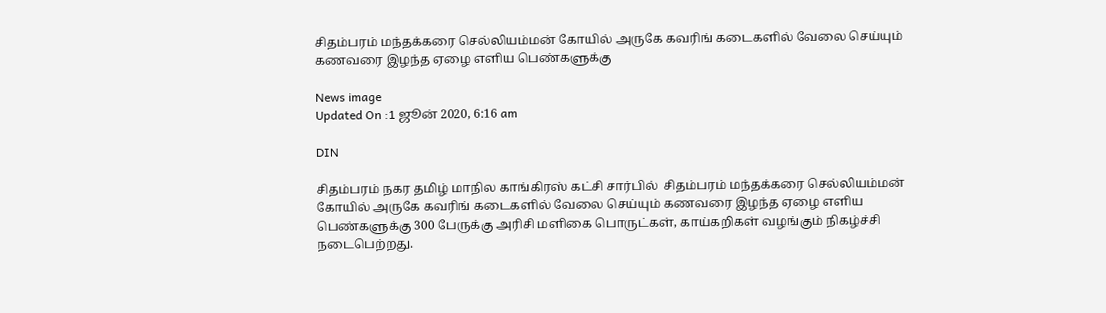சிதம்பரம் மந்தக்கரை செல்லியம்மன் கோயில் அருகே கவரிங் கடைகளில் வேலை செய்யும் கணவரை இழந்த ஏழை எளிய பெண்களுக்கு

News image
Updated On :1 ஜூன் 2020, 6:16 am

DIN

சிதம்பரம் நகர தமிழ் மாநில காங்கிரஸ் கட்சி சார்பில்  சிதம்பரம் மந்தக்கரை செல்லியம்மன் கோயில் அருகே கவரிங் கடைகளில் வேலை செய்யும் கணவரை இழந்த ஏழை எளிய பெண்களுக்கு 300 பேருக்கு அரிசி மளிகை பொருட்கள், காய்கறிகள் வழங்கும் நிகழ்ச்சி நடைபெற்றது.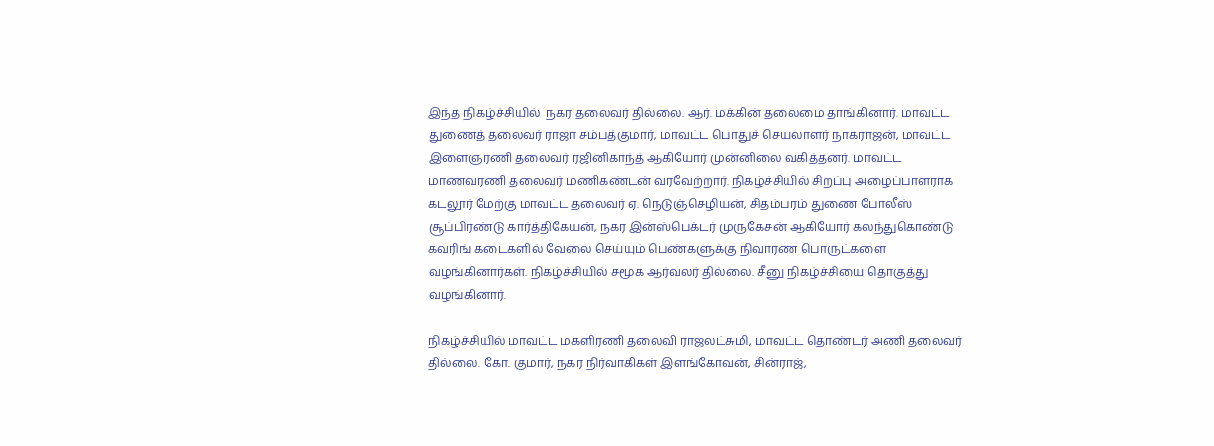இந்த நிகழ்ச்சியில்  நகர தலைவர் தில்லை. ஆர். மக்கின் தலைமை தாங்கினார். மாவட்ட துணைத் தலைவர் ராஜா சம்பத்குமார், மாவட்ட பொதுச் செயலாளர் நாகராஜன், மாவட்ட இளைஞரணி தலைவர் ரஜினிகாந்த் ஆகியோர் முன்னிலை வகித்தனர். மாவட்ட மாணவரணி தலைவர் மணிகண்டன் வரவேற்றார். நிகழ்ச்சியில் சிறப்பு அழைப்பாளராக கடலூர் மேற்கு மாவட்ட தலைவர் ஏ. நெடுஞ்செழியன், சிதம்பரம் துணை போலீஸ் சூப்பிரண்டு கார்த்திகேயன், நகர இன்ஸ்பெக்டர் முருகேசன் ஆகியோர் கலந்துகொண்டு கவரிங் கடைகளில் வேலை செய்யும் பெண்களுக்கு நிவாரண பொருட்களை வழங்கினார்கள். நிகழ்ச்சியில் சமூக ஆர்வலர் தில்லை. சீனு நிகழ்ச்சியை தொகுத்து வழங்கினார்.

நிகழ்ச்சியில் மாவட்ட மகளிரணி தலைவி ராஜலட்சுமி, மாவட்ட தொண்டர் அணி தலைவர் தில்லை. கோ. குமார், நகர நிர்வாகிகள் இளங்கோவன், சின்ராஜ்,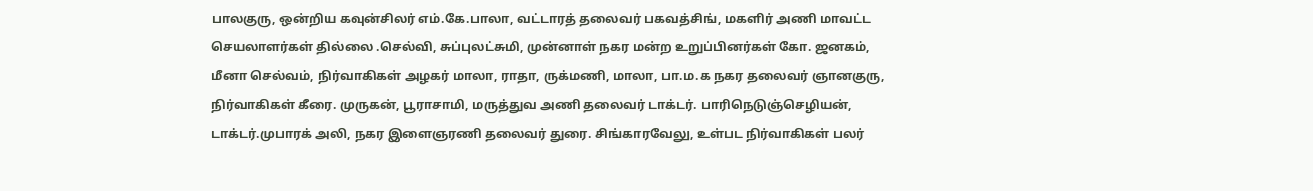பாலகுரு, ஒன்றிய கவுன்சிலர் எம்.கே.பாலா, வட்டாரத் தலைவர் பகவத்சிங், மகளிர் அணி மாவட்ட செயலாளர்கள் தில்லை .செல்வி, சுப்புலட்சுமி, முன்னாள் நகர மன்ற உறுப்பினர்கள் கோ. ஜனகம், மீனா செல்வம், நிர்வாகிகள் அழகர் மாலா, ராதா, ருக்மணி, மாலா, பா.ம.க நகர தலைவர் ஞானகுரு, நிர்வாகிகள் கீரை. முருகன், பூராசாமி, மருத்துவ அணி தலைவர் டாக்டர். பாரிநெடுஞ்செழியன், டாக்டர்.முபாரக் அலி, நகர இளைஞரணி தலைவர் துரை. சிங்காரவேலு, உள்பட நிர்வாகிகள் பலர்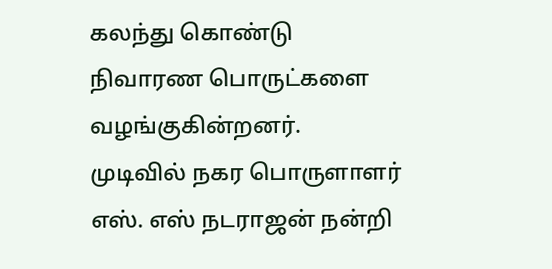கலந்து கொண்டு நிவாரண பொருட்களை வழங்குகின்றனர். முடிவில் நகர பொருளாளர் எஸ். எஸ் நடராஜன் நன்றி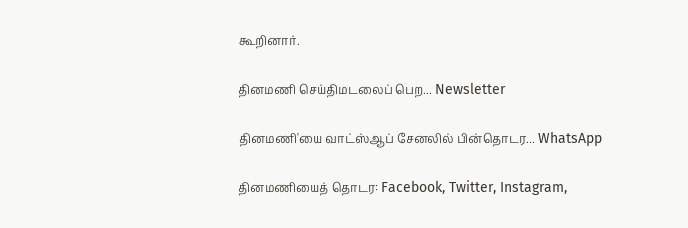கூறினார்.

தினமணி செய்திமடலைப் பெற... Newsletter

தினமணி'யை வாட்ஸ்ஆப் சேனலில் பின்தொடர... WhatsApp

தினமணியைத் தொடர: Facebook, Twitter, Instagram,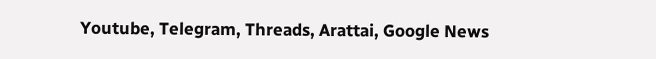Youtube, Telegram, Threads, Arattai, Google News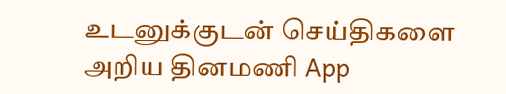உடனுக்குடன் செய்திகளை அறிய தினமணி App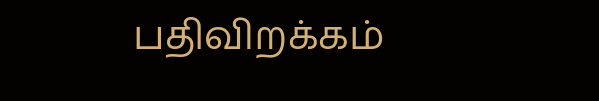பதிவிறக்கம்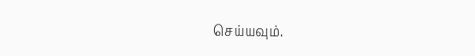செய்யவும்.